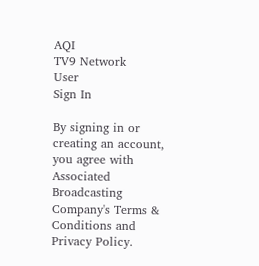AQI
TV9 Network
User
Sign In

By signing in or creating an account, you agree with Associated Broadcasting Company's Terms & Conditions and Privacy Policy.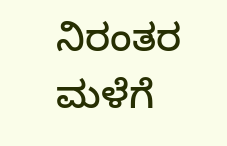ನಿರಂತರ ಮಳೆಗೆ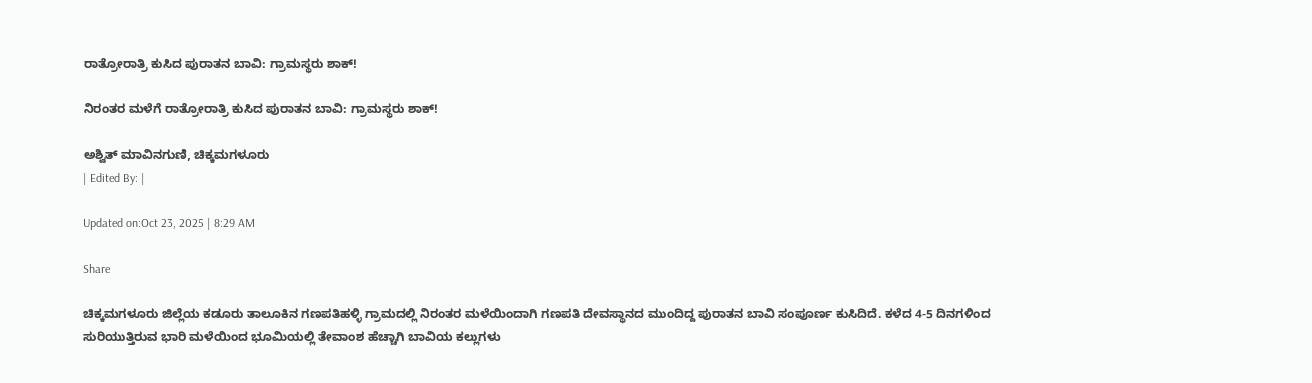ರಾತ್ರೋರಾತ್ರಿ‌ ಕುಸಿದ ಪುರಾತನ ಬಾವಿ: ಗ್ರಾಮಸ್ಥರು ಶಾಕ್!

ನಿರಂತರ ಮಳೆಗೆ ರಾತ್ರೋರಾತ್ರಿ‌ ಕುಸಿದ ಪುರಾತನ ಬಾವಿ: ಗ್ರಾಮಸ್ಥರು ಶಾಕ್!

ಅಶ್ವಿತ್ ಮಾವಿನಗುಣಿ, ಚಿಕ್ಕಮಗಳೂರು
| Edited By: |

Updated on:Oct 23, 2025 | 8:29 AM

Share

ಚಿಕ್ಕಮಗಳೂರು ಜಿಲ್ಲೆಯ ಕಡೂರು ತಾಲೂಕಿನ ಗಣಪತಿಹಳ್ಳಿ ಗ್ರಾಮದಲ್ಲಿ ನಿರಂತರ ಮಳೆಯಿಂದಾಗಿ ಗಣಪತಿ ದೇವಸ್ಥಾನದ ಮುಂದಿದ್ದ ಪುರಾತನ ಬಾವಿ ಸಂಪೂರ್ಣ ಕುಸಿದಿದೆ. ಕಳೆದ 4-5 ದಿನಗಳಿಂದ ಸುರಿಯುತ್ತಿರುವ ಭಾರಿ ಮಳೆಯಿಂದ ಭೂಮಿಯಲ್ಲಿ ತೇವಾಂಶ ಹೆಚ್ಚಾಗಿ ಬಾವಿಯ ಕಲ್ಲುಗಳು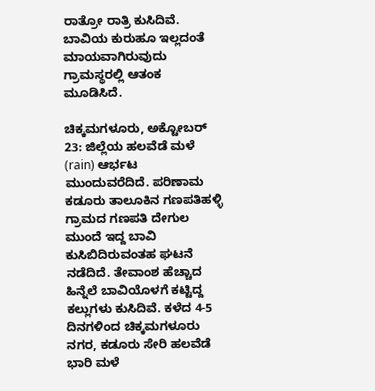ರಾತ್ರೋ ರಾತ್ರಿ ಕುಸಿದಿವೆ. ಬಾವಿಯ ಕುರುಹೂ ಇಲ್ಲದಂತೆ ಮಾಯವಾಗಿರುವುದು ಗ್ರಾಮಸ್ಥರಲ್ಲಿ ಆತಂಕ ಮೂಡಿಸಿದೆ.

ಚಿಕ್ಕಮಗಳೂರು, ಅಕ್ಟೋಬರ್ 23: ಜಿಲ್ಲೆಯ ಹಲವೆಡೆ ಮಳೆ (rain) ಆರ್ಭಟ ಮುಂದುವರೆದಿದೆ. ಪರಿಣಾಮ ಕಡೂರು ತಾಲೂಕಿನ ಗಣಪತಿಹಳ್ಳಿ ಗ್ರಾಮದ ಗಣಪತಿ ದೇಗುಲ ಮುಂದೆ ಇದ್ದ ಬಾವಿ ಕುಸಿಬಿದಿರುವಂತಹ ಘಟನೆ ನಡೆದಿದೆ. ತೇವಾಂಶ ಹೆಚ್ಚಾದ ಹಿನ್ನೆಲೆ ಬಾವಿಯೊಳಗೆ ಕಟ್ಟಿದ್ದ ಕಲ್ಲುಗಳು ಕುಸಿದಿವೆ. ಕಳೆದ 4-5 ದಿನಗಳಿಂದ ಚಿಕ್ಕಮಗಳೂರು ನಗರ, ಕಡೂರು ಸೇರಿ ಹಲವೆಡೆ ಭಾರಿ ಮಳೆ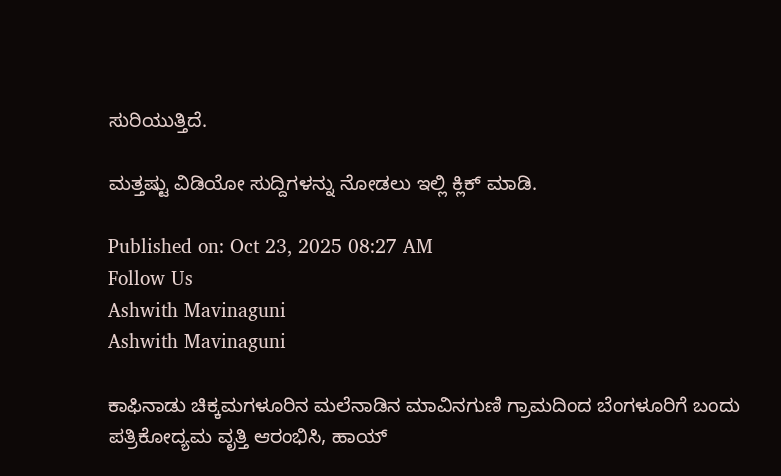ಸುರಿಯುತ್ತಿದೆ.

ಮತ್ತಷ್ಟು ವಿಡಿಯೋ ಸುದ್ದಿಗಳನ್ನು ನೋಡಲು ಇಲ್ಲಿ ಕ್ಲಿಕ್ ಮಾಡಿ.

Published on: Oct 23, 2025 08:27 AM
Follow Us
Ashwith Mavinaguni
Ashwith Mavinaguni

ಕಾಫಿನಾಡು ಚಿಕ್ಕಮಗಳೂರಿನ ಮಲೆನಾಡಿನ ಮಾವಿನಗುಣಿ ಗ್ರಾಮದಿಂದ ಬೆಂಗಳೂರಿಗೆ ಬಂದು ಪತ್ರಿಕೋದ್ಯಮ ವೃತ್ತಿ ಆರಂಭಿಸಿ, ಹಾಯ್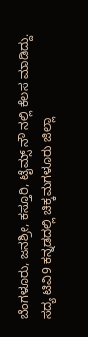ಬೆಂಗಳೂರು, ಜನಶ್ರೀ, ಕಸ್ತೂರಿ, ಟೈಮ್ಸ್ ನೌ ನಲ್ಲಿ ಕೆಲಸ ಮಾಡಿದ್ದು. ಸದ್ಯ ಟಿವಿ9 ಕನ್ನಡದಲ್ಲಿ ಚಿಕ್ಕಮಗಳೂರು ಜಿಲ್ಲಾ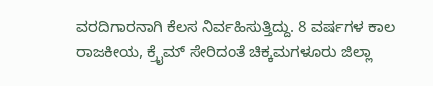ವರದಿಗಾರನಾಗಿ ಕೆಲಸ ನಿರ್ವಹಿಸುತ್ತಿದ್ದು. 8 ವರ್ಷಗಳ ಕಾಲ ರಾಜಕೀಯ, ಕ್ರೈಮ್ ಸೇರಿದಂತೆ ಚಿಕ್ಕಮಗಳೂರು ಜಿಲ್ಲಾ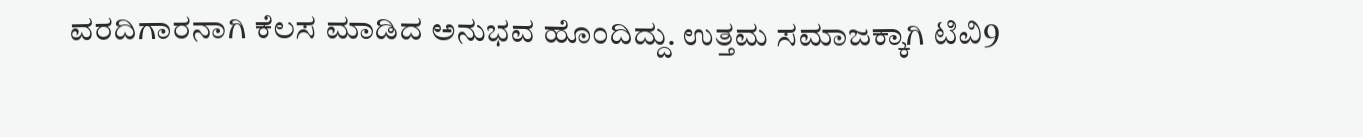ವರದಿಗಾರನಾಗಿ ಕೆಲಸ ಮಾಡಿದ ಅನುಭವ ಹೊಂದಿದ್ದು. ಉತ್ತಮ ಸಮಾಜಕ್ಕಾಗಿ ಟಿವಿ9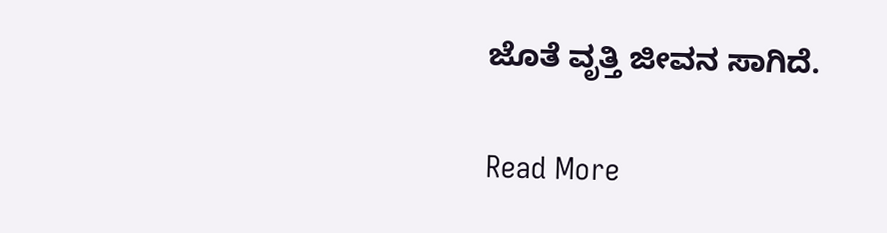ಜೊತೆ ವೃತ್ತಿ ಜೀವನ ಸಾಗಿದೆ.

Read More